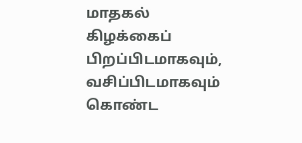மாதகல் கிழக்கைப் பிறப்பிடமாகவும், வசிப்பிடமாகவும் கொண்ட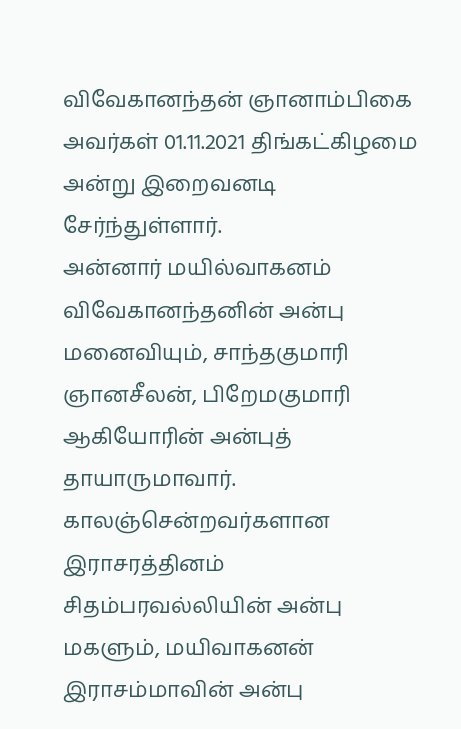விவேகானந்தன் ஞானாம்பிகை அவர்கள் 01.11.2021 திங்கட்கிழமை அன்று இறைவனடி சேர்ந்துள்ளார்.
அன்னார் மயில்வாகனம் விவேகானந்தனின் அன்பு மனைவியும், சாந்தகுமாரி ஞானசீலன், பிறேமகுமாரி ஆகியோரின் அன்புத் தாயாருமாவார். காலஞ்சென்றவர்களான இராசரத்தினம் சிதம்பரவல்லியின் அன்பு மகளும், மயிவாகனன் இராசம்மாவின் அன்பு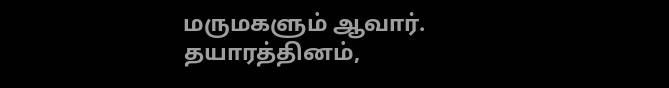மருமகளும் ஆவார்.
தயாரத்தினம்,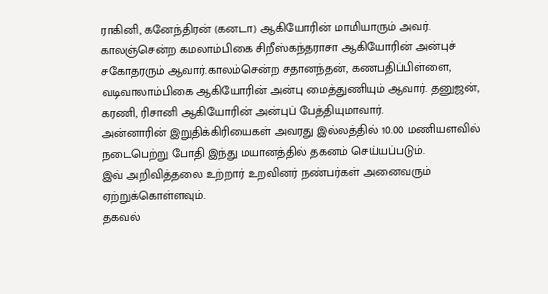ராகினி, கனேந்திரன் (கனடா) ஆகியோரின் மாமியாரும் அவர். காலஞ்சென்ற கமலாம்பிகை சிறீஸ்கந்தராசா ஆகியோரின் அன்புச் சகோதரரும் ஆவார்.காலம்சென்ற சதானந்தன், கணபதிப்பிள்ளை, வடிவாலாம்பிகை ஆகியோரின் அன்பு மைத்துணியும் ஆவார். தனுஜன், கரணி, ரிசானி ஆகியோரின் அன்புப் பேத்தியுமாவார்.
அன்னாரின் இறுதிக்கிரியைகள் அவரது இல்லத்தில் 10.00 மணியளவில் நடைபெற்று போதி இந்து மயானத்தில் தகனம் செய்யப்படும்.
இவ் அறிவித்தலை உற்றார் உறவினர் நண்பர்கள் அனைவரும் ஏற்றுக்கொள்ளவும்.
தகவல்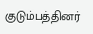குடும்பத்தினர்